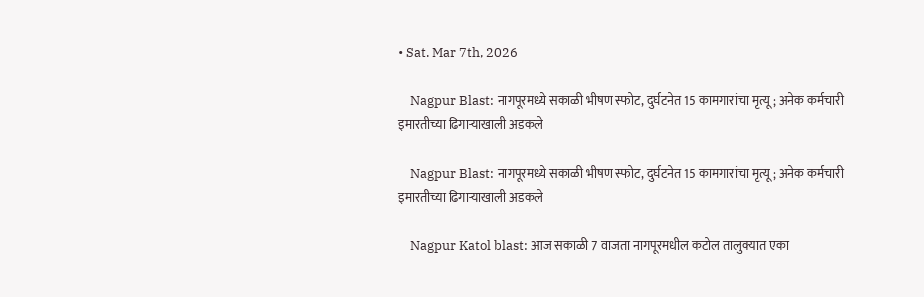• Sat. Mar 7th, 2026

    Nagpur Blast: नागपूरमध्ये सकाळी भीषण स्फोट, दुर्घटनेत 15 कामगारांचा मृत्यू; अनेक कर्मचारी इमारतीच्या ढिगार्‍याखाली अडकले

    Nagpur Blast: नागपूरमध्ये सकाळी भीषण स्फोट, दुर्घटनेत 15 कामगारांचा मृत्यू; अनेक कर्मचारी इमारतीच्या ढिगार्‍याखाली अडकले

    Nagpur Katol blast: आज सकाळी 7 वाजता नागपूरमधील कटोल तालुक्यात एका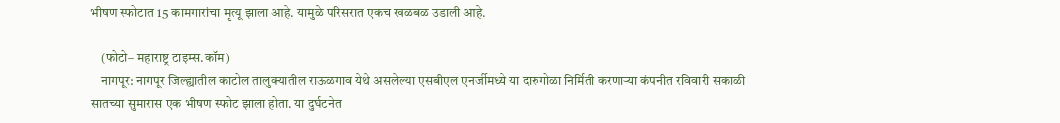भीषण स्फोटात 15 कामगारांचा मृत्यू झाला आहे. यामुळे परिसरात एकच खळबळ उडाली आहे.

    (फोटो– महाराष्ट्र टाइम्स.कॉम)
    नागपूर: नागपूर जिल्ह्यातील काटोल तालुक्यातील राऊळगाव येथे असलेल्या एसबीएल एनर्जीमध्ये या दारुगोळा निर्मिती करणाऱ्या कंपनीत रविवारी सकाळी सातच्या सुमारास एक भीषण स्फोट झाला होता. या दुर्घटनेत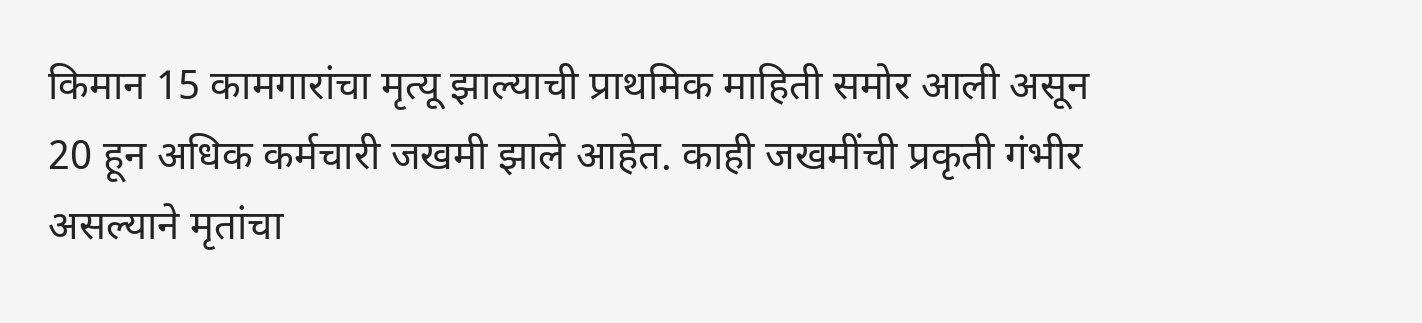किमान 15 कामगारांचा मृत्यू झाल्याची प्राथमिक माहिती समोर आली असून 20 हून अधिक कर्मचारी जखमी झाले आहेत. काही जखमींची प्रकृती गंभीर असल्याने मृतांचा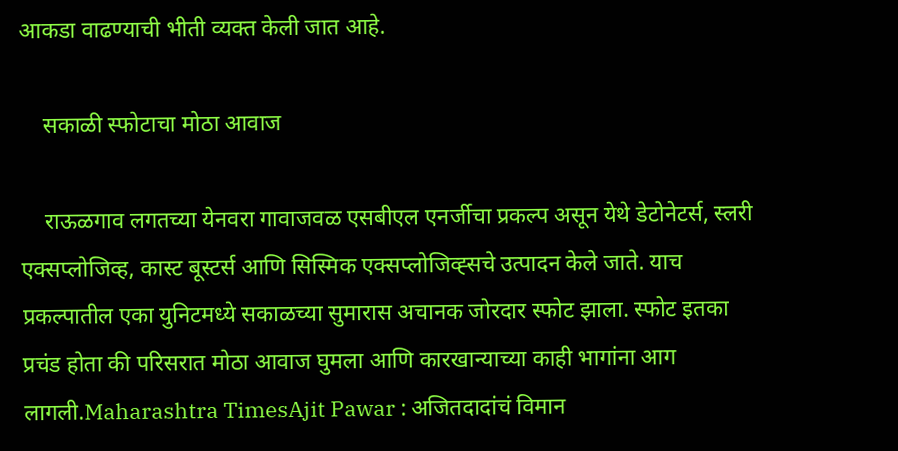आकडा वाढण्याची भीती व्यक्त केली जात आहे.

    सकाळी स्फोटाचा मोठा आवाज

    राऊळगाव लगतच्या येनवरा गावाजवळ एसबीएल एनर्जीचा प्रकल्प असून येथे डेटोनेटर्स, स्लरी एक्सप्लोजिव्ह, कास्ट बूस्टर्स आणि सिस्मिक एक्सप्लोजिव्ह्सचे उत्पादन केले जाते. याच प्रकल्पातील एका युनिटमध्ये सकाळच्या सुमारास अचानक जोरदार स्फोट झाला. स्फोट इतका प्रचंड होता की परिसरात मोठा आवाज घुमला आणि कारखान्याच्या काही भागांना आग लागली.Maharashtra TimesAjit Pawar : अजितदादांचं विमान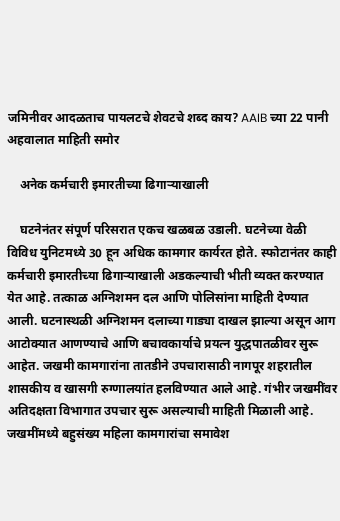जमिनीवर आदळताच पायलटचे शेवटचे शब्द काय? AAIB च्या 22 पानी अहवालात माहिती समोर

    अनेक कर्मचारी इमारतीच्या ढिगाऱ्याखाली

    घटनेनंतर संपूर्ण परिसरात एकच खळबळ उडाली. घटनेच्या वेळी विविध युनिटमध्ये 30 हून अधिक कामगार कार्यरत होते. स्फोटानंतर काही कर्मचारी इमारतीच्या ढिगाऱ्याखाली अडकल्याची भीती व्यक्त करण्यात येत आहे. तत्काळ अग्निशमन दल आणि पोलिसांना माहिती देण्यात आली. घटनास्थळी अग्निशमन दलाच्या गाड्या दाखल झाल्या असून आग आटोक्यात आणण्याचे आणि बचावकार्याचे प्रयत्न युद्धपातळीवर सुरू आहेत. जखमी कामगारांना तातडीने उपचारासाठी नागपूर शहरातील शासकीय व खासगी रुग्णालयांत हलविण्यात आले आहे. गंभीर जखमींवर अतिदक्षता विभागात उपचार सुरू असल्याची माहिती मिळाली आहे. जखमींमध्ये बहुसंख्य महिला कामगारांचा समावेश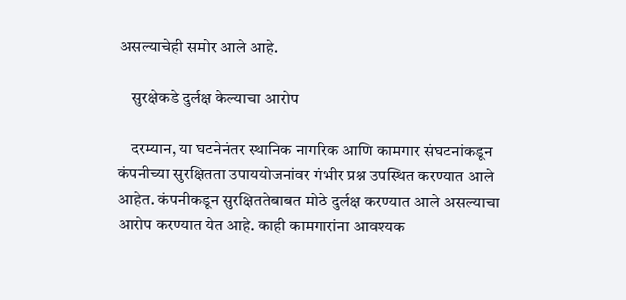असल्याचेही समोर आले आहे.

    सुरक्षेकडे दुर्लक्ष केल्याचा आरोप

    दरम्यान, या घटनेनंतर स्थानिक नागरिक आणि कामगार संघटनांकडून कंपनीच्या सुरक्षितता उपाययोजनांवर गंभीर प्रश्न उपस्थित करण्यात आले आहेत. कंपनीकडून सुरक्षिततेबाबत मोठे दुर्लक्ष करण्यात आले असल्याचा आरोप करण्यात येत आहे. काही कामगारांना आवश्यक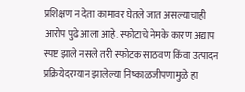प्रशिक्षण न देता कामावर घेतले जात असल्याचाही आरोप पुढे आला आहे. स्फोटाचे नेमके कारण अद्याप स्पष्ट झाले नसले तरी स्फोटक साठवण किंवा उत्पादन प्रक्रियेदरम्यान झालेल्या निष्काळजीपणामुळे हा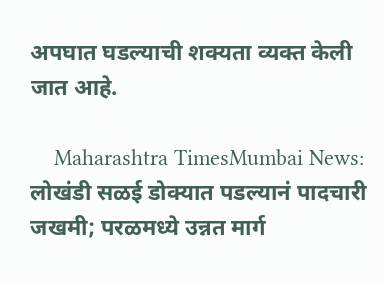अपघात घडल्याची शक्यता व्यक्त केली जात आहे.

    Maharashtra TimesMumbai News: लोखंडी सळई डोक्यात पडल्यानं पादचारी जखमी; परळमध्ये उन्नत मार्ग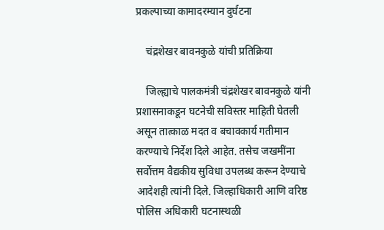प्रकल्पाच्या कामादरम्यान दुर्घटना

    चंद्रशेखर बावनकुळे यांची प्रतिक्रिया

    जिल्ह्याचे पालकमंत्री चंद्रशेखर बावनकुळे यांनी प्रशासनाकडून घटनेची सविस्तर माहिती घेतली असून तात्काळ मदत व बचावकार्य गतीमान करण्याचे निर्देश दिले आहेत. तसेच जखमींना सर्वोत्तम वैद्यकीय सुविधा उपलब्ध करून देण्याचे आदेशही त्यांनी दिले. जिल्हाधिकारी आणि वरिष्ठ पोलिस अधिकारी घटनास्थळी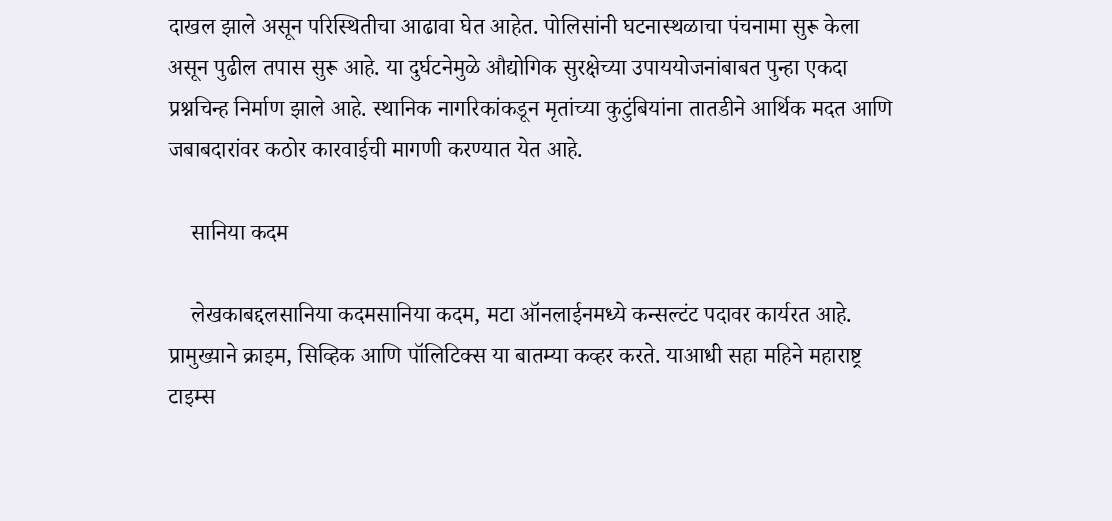दाखल झाले असून परिस्थितीचा आढावा घेत आहेत. पोलिसांनी घटनास्थळाचा पंचनामा सुरू केला असून पुढील तपास सुरू आहे. या दुर्घटनेमुळे औद्योगिक सुरक्षेच्या उपाययोजनांबाबत पुन्हा एकदा प्रश्नचिन्ह निर्माण झाले आहे. स्थानिक नागरिकांकडून मृतांच्या कुटुंबियांना तातडीने आर्थिक मदत आणि जबाबदारांवर कठोर कारवाईची मागणी करण्यात येत आहे.

    सानिया कदम

    लेखकाबद्दलसानिया कदमसानिया कदम, मटा ऑनलाईनमध्ये कन्सल्टंट पदावर कार्यरत आहे. प्रामुख्याने क्राइम, सिव्हिक आणि पॉलिटिक्स या बातम्या कव्हर करते. याआधी सहा महिने महाराष्ट्र टाइम्स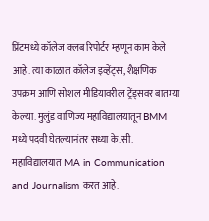प्रिंटमध्ये कॉलेज क्लब रिपोर्टर म्हणून काम केले आहे. त्या काळात कॉलेज इव्हेंट्स, शैक्षणिक उपक्रम आणि सोशल मीडियावरील ट्रेंड्सवर बातम्या केल्या. मुलुंड वाणिज्य महाविद्यालयातून BMM मध्ये पदवी घेतल्यानंतर सध्या के.सी. महाविद्यालयात MA in Communication and Journalism करत आहे.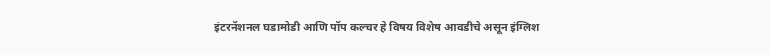इंटरनॅशनल घडामोडी आणि पॉप कल्चर हे विषय विशेष आवडीचे असून इंग्लिश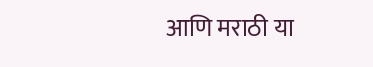आणि मराठी या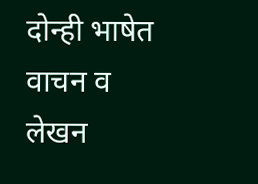दोन्ही भाषेत वाचन व लेखन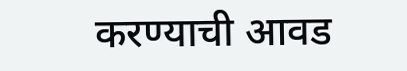करण्याची आवड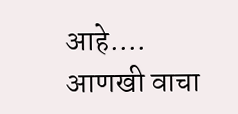आहे.… आणखी वाचा